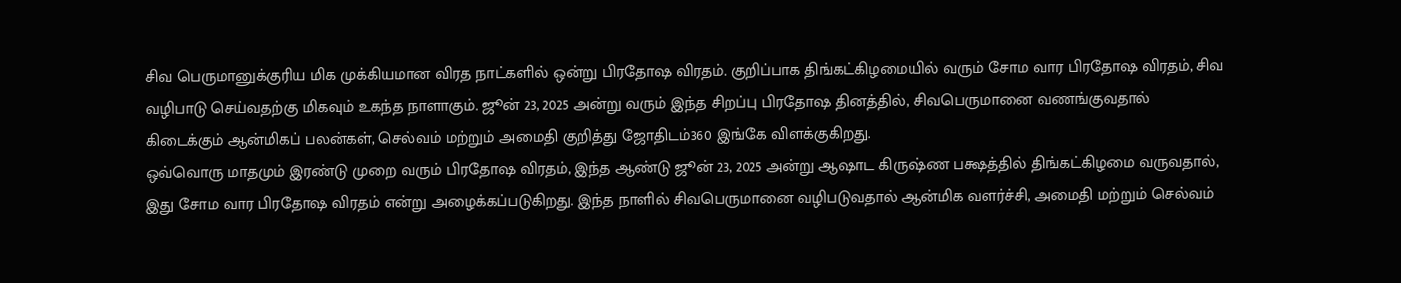சிவ பெருமானுக்குரிய மிக முக்கியமான விரத நாட்களில் ஒன்று பிரதோஷ விரதம். குறிப்பாக திங்கட்கிழமையில் வரும் சோம வார பிரதோஷ விரதம், சிவ வழிபாடு செய்வதற்கு மிகவும் உகந்த நாளாகும். ஜூன் 23, 2025 அன்று வரும் இந்த சிறப்பு பிரதோஷ தினத்தில், சிவபெருமானை வணங்குவதால் கிடைக்கும் ஆன்மிகப் பலன்கள், செல்வம் மற்றும் அமைதி குறித்து ஜோதிடம்360 இங்கே விளக்குகிறது.
ஒவ்வொரு மாதமும் இரண்டு முறை வரும் பிரதோஷ விரதம், இந்த ஆண்டு ஜூன் 23, 2025 அன்று ஆஷாட கிருஷ்ண பக்ஷத்தில் திங்கட்கிழமை வருவதால், இது சோம வார பிரதோஷ விரதம் என்று அழைக்கப்படுகிறது. இந்த நாளில் சிவபெருமானை வழிபடுவதால் ஆன்மிக வளர்ச்சி, அமைதி மற்றும் செல்வம்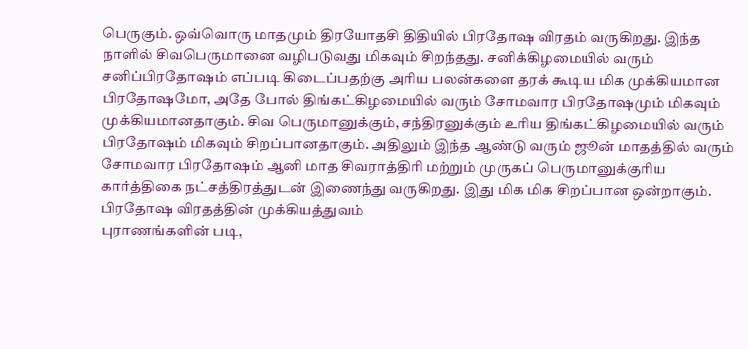பெருகும். ஒவ்வொரு மாதமும் திரயோதசி திதியில் பிரதோஷ விரதம் வருகிறது. இந்த நாளில் சிவபெருமானை வழிபடுவது மிகவும் சிறந்தது. சனிக்கிழமையில் வரும் சனிப்பிரதோஷம் எப்படி கிடைப்பதற்கு அரிய பலன்களை தரக் கூடிய மிக முக்கியமான பிரதோஷமோ, அதே போல் திங்கட்கிழமையில் வரும் சோமவார பிரதோஷமும் மிகவும் முக்கியமானதாகும். சிவ பெருமானுக்கும், சந்திரனுக்கும் உரிய திங்கட்கிழமையில் வரும் பிரதோஷம் மிகவும் சிறப்பானதாகும். அதிலும் இந்த ஆண்டு வரும் ஜூன் மாதத்தில் வரும் சோமவார பிரதோஷம் ஆனி மாத சிவராத்திரி மற்றும் முருகப் பெருமானுக்குரிய கார்த்திகை நட்சத்திரத்துடன் இணைந்து வருகிறது. இது மிக மிக சிறப்பான ஒன்றாகும்.
பிரதோஷ விரதத்தின் முக்கியத்துவம்
புராணங்களின் படி,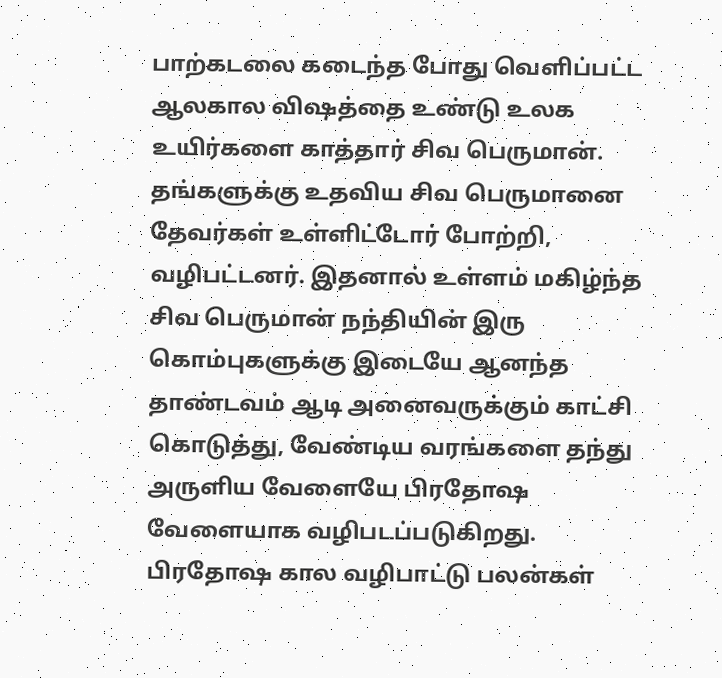பாற்கடலை கடைந்த போது வெளிப்பட்ட ஆலகால விஷத்தை உண்டு உலக உயிர்களை காத்தார் சிவ பெருமான். தங்களுக்கு உதவிய சிவ பெருமானை தேவர்கள் உள்ளிட்டோர் போற்றி, வழிபட்டனர். இதனால் உள்ளம் மகிழ்ந்த சிவ பெருமான் நந்தியின் இரு கொம்புகளுக்கு இடையே ஆனந்த தாண்டவம் ஆடி அனைவருக்கும் காட்சி கொடுத்து, வேண்டிய வரங்களை தந்து அருளிய வேளையே பிரதோஷ வேளையாக வழிபடப்படுகிறது.
பிரதோஷ கால வழிபாட்டு பலன்கள்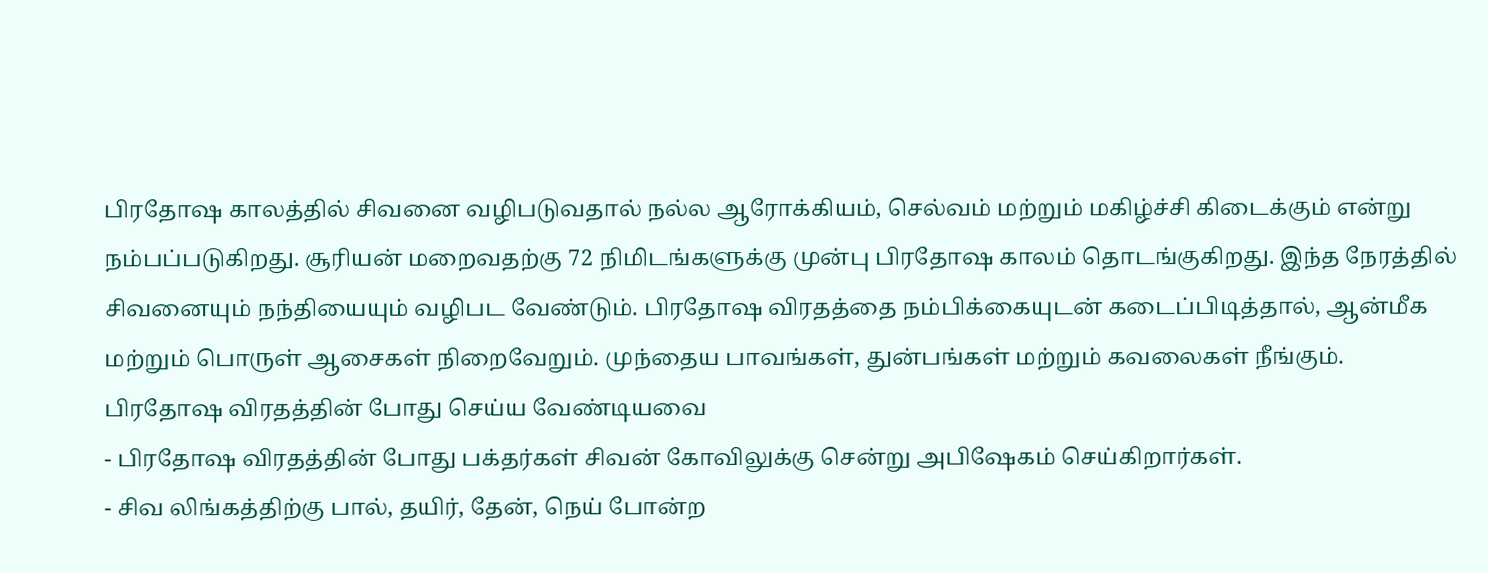பிரதோஷ காலத்தில் சிவனை வழிபடுவதால் நல்ல ஆரோக்கியம், செல்வம் மற்றும் மகிழ்ச்சி கிடைக்கும் என்று நம்பப்படுகிறது. சூரியன் மறைவதற்கு 72 நிமிடங்களுக்கு முன்பு பிரதோஷ காலம் தொடங்குகிறது. இந்த நேரத்தில் சிவனையும் நந்தியையும் வழிபட வேண்டும். பிரதோஷ விரதத்தை நம்பிக்கையுடன் கடைப்பிடித்தால், ஆன்மீக மற்றும் பொருள் ஆசைகள் நிறைவேறும். முந்தைய பாவங்கள், துன்பங்கள் மற்றும் கவலைகள் நீங்கும்.
பிரதோஷ விரதத்தின் போது செய்ய வேண்டியவை
- பிரதோஷ விரதத்தின் போது பக்தர்கள் சிவன் கோவிலுக்கு சென்று அபிஷேகம் செய்கிறார்கள்.
- சிவ லிங்கத்திற்கு பால், தயிர், தேன், நெய் போன்ற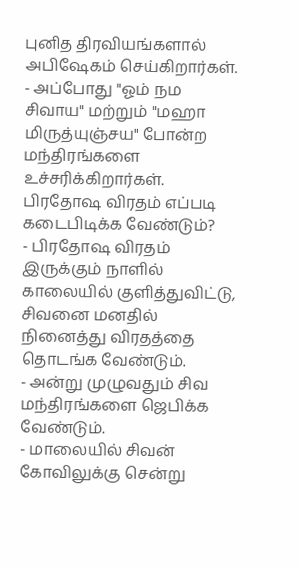புனித திரவியங்களால் அபிஷேகம் செய்கிறார்கள்.
- அப்போது "ஓம் நம சிவாய" மற்றும் "மஹா மிருத்யுஞ்சய" போன்ற மந்திரங்களை உச்சரிக்கிறார்கள்.
பிரதோஷ விரதம் எப்படி கடைபிடிக்க வேண்டும்?
- பிரதோஷ விரதம் இருக்கும் நாளில் காலையில் குளித்துவிட்டு, சிவனை மனதில் நினைத்து விரதத்தை தொடங்க வேண்டும்.
- அன்று முழுவதும் சிவ மந்திரங்களை ஜெபிக்க வேண்டும்.
- மாலையில் சிவன் கோவிலுக்கு சென்று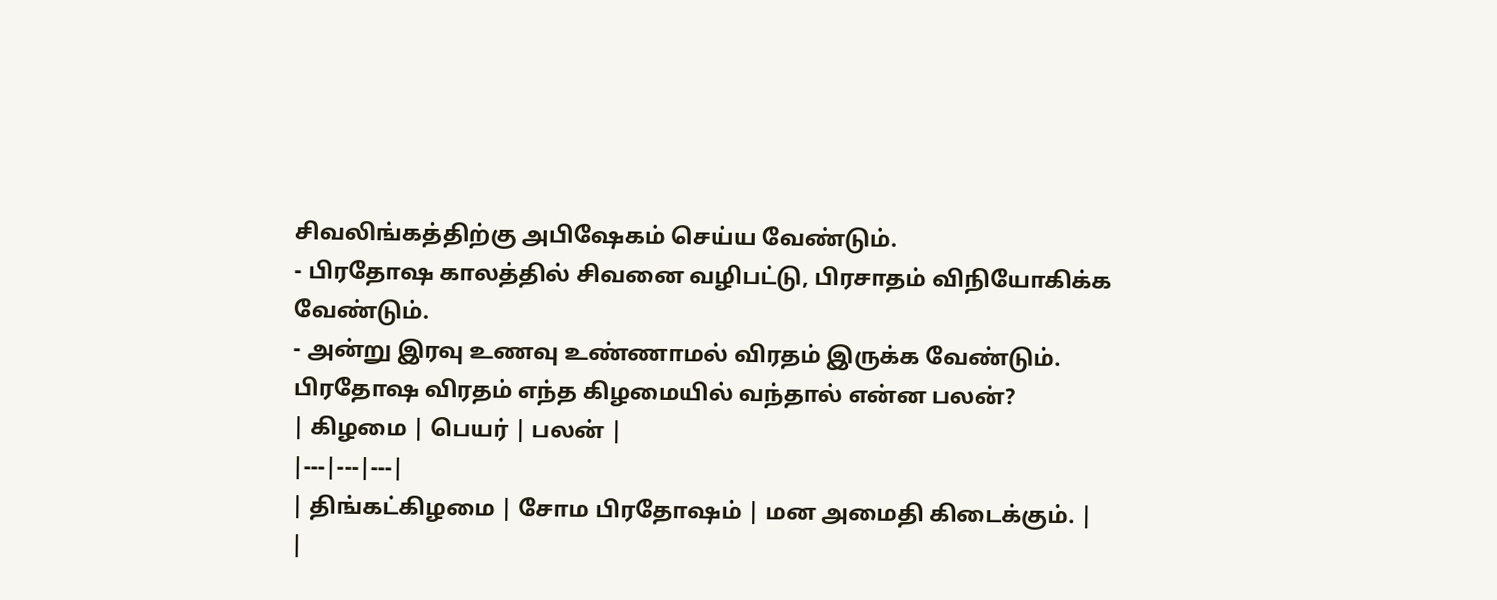சிவலிங்கத்திற்கு அபிஷேகம் செய்ய வேண்டும்.
- பிரதோஷ காலத்தில் சிவனை வழிபட்டு, பிரசாதம் விநியோகிக்க வேண்டும்.
- அன்று இரவு உணவு உண்ணாமல் விரதம் இருக்க வேண்டும்.
பிரதோஷ விரதம் எந்த கிழமையில் வந்தால் என்ன பலன்?
| கிழமை | பெயர் | பலன் |
|---|---|---|
| திங்கட்கிழமை | சோம பிரதோஷம் | மன அமைதி கிடைக்கும். |
|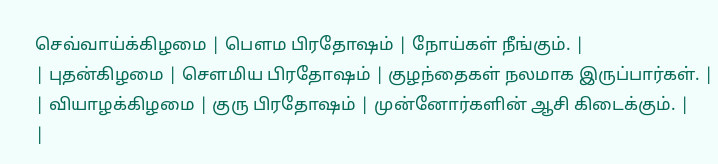செவ்வாய்க்கிழமை | பௌம பிரதோஷம் | நோய்கள் நீங்கும். |
| புதன்கிழமை | சௌமிய பிரதோஷம் | குழந்தைகள் நலமாக இருப்பார்கள். |
| வியாழக்கிழமை | குரு பிரதோஷம் | முன்னோர்களின் ஆசி கிடைக்கும். |
|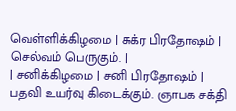வெள்ளிக்கிழமை | சுக்ர பிரதோஷம் | செல்வம் பெருகும். |
| சனிக்கிழமை | சனி பிரதோஷம் | பதவி உயர்வு கிடைக்கும். ஞாபக சக்தி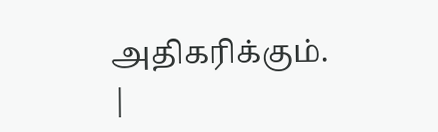அதிகரிக்கும். |